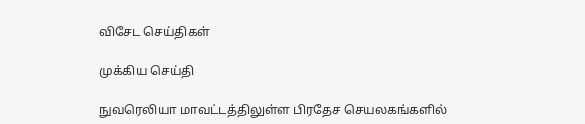விசேட செய்திகள்

முக்கிய செய்தி

நுவரெலியா மாவட்டத்திலுள்ள பிரதேச செயலகங்களில்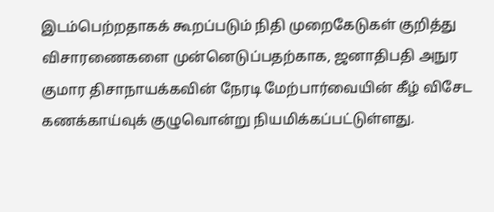இடம்பெற்றதாகக் கூறப்படும் நிதி முறைகேடுகள் குறித்து விசாரணைகளை முன்னெடுப்பதற்காக, ஜனாதிபதி அநுர குமார திசாநாயக்கவின் நேரடி மேற்பார்வையின் கீழ் விசேட கணக்காய்வுக் குழுவொன்று நியமிக்கப்பட்டுள்ளது.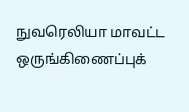நுவரெலியா மாவட்ட ஒருங்கிணைப்புக்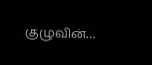குழுவின்…